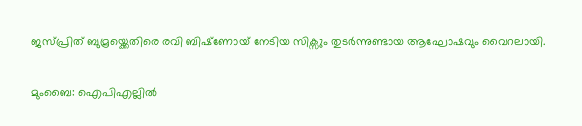ജസ്പ്രിത് ബുമ്രയ്ക്കെതിരെ രവി ബിഷ്‌ണോയ് നേടിയ സിക്സും തുടര്‍ന്നുണ്ടായ ആഘോഷവും വൈറലായി.

മുംബൈ: ഐപിഎല്ലില്‍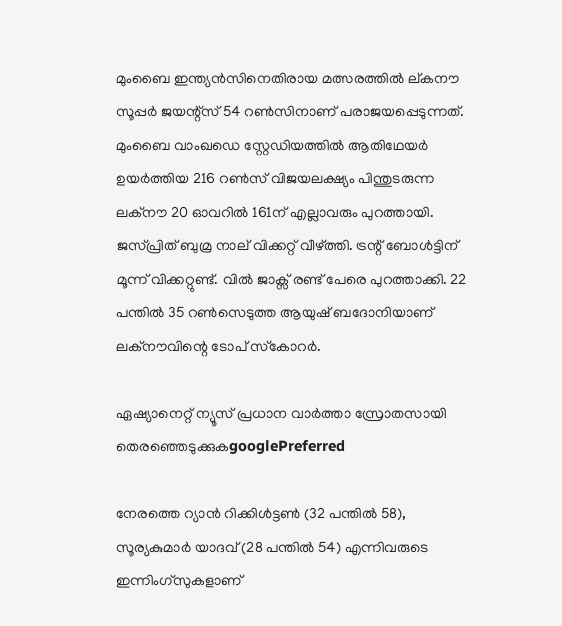മുംബൈ ഇന്ത്യന്‍സിനെതിരായ മത്സരത്തില്‍ ല്കനൗ സൂപ്പര്‍ ജയന്റ്‌സ് 54 റണ്‍സിനാണ് പരാജയപ്പെടുന്നത്. മുംബൈ വാംഖഡെ സ്റ്റേഡിയത്തില്‍ ആതിഥേയര്‍ ഉയര്‍ത്തിയ 216 റണ്‍സ് വിജയലക്ഷ്യം പിന്തുടരുന്ന ലക്നൗ 20 ഓവറില്‍ 161ന് എല്ലാവരും പുറത്തായി. ജസ്പ്രിത് ബുമ്ര നാല് വിക്കറ്റ് വീഴ്ത്തി. ട്രന്റ് ബോള്‍ട്ടിന് മൂന്ന് വിക്കറ്റുണ്ട്. വില്‍ ജാക്സ് രണ്ട് പേരെ പുറത്താക്കി. 22 പന്തില്‍ 35 റണ്‍സെടുത്ത ആയുഷ് ബദോനിയാണ് ലക്നൗവിന്റെ ടോപ് സ്‌കോറര്‍.

ഏഷ്യാനെറ്റ് ന്യൂസ് പ്രധാന വാർത്താ സ്രോതസായി തെരഞ്ഞെടുക്കുകgooglePreferred

നേരത്തെ റ്യാന്‍ റിക്കിള്‍ട്ടണ്‍ (32 പന്തില്‍ 58), സൂര്യകുമാര്‍ യാദവ് (28 പന്തില്‍ 54) എന്നിവരുടെ ഇന്നിംഗ്സുകളാണ്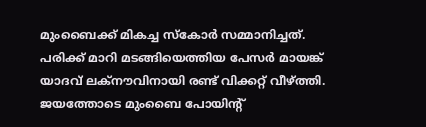മുംബൈക്ക് മികച്ച സ്‌കോര്‍ സമ്മാനിച്ചത്. പരിക്ക് മാറി മടങ്ങിയെത്തിയ പേസര്‍ മായങ്ക് യാദവ് ലക്നൗവിനായി രണ്ട് വിക്കറ്റ് വീഴ്ത്തി. ജയത്തോടെ മുംബൈ പോയിന്റ്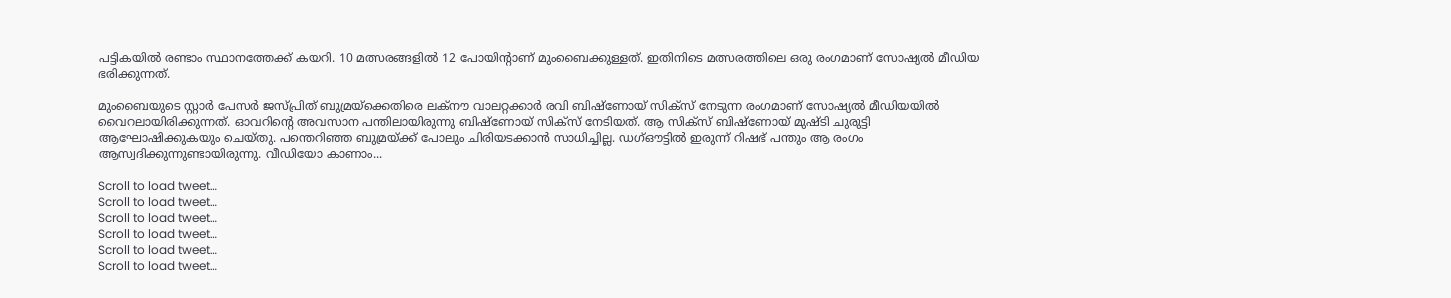പട്ടികയില്‍ രണ്ടാം സ്ഥാനത്തേക്ക് കയറി. 10 മത്സരങ്ങളില്‍ 12 പോയിന്റാണ് മുംബൈക്കുള്ളത്. ഇതിനിടെ മത്സരത്തിലെ ഒരു രംഗമാണ് സോഷ്യല്‍ മീഡിയ ഭരിക്കുന്നത്.

മുംബൈയുടെ സ്റ്റാര്‍ പേസര്‍ ജസ്പ്രിത് ബുമ്രയ്‌ക്കെതിരെ ലക്‌നൗ വാലറ്റക്കാര്‍ രവി ബിഷ്‌ണോയ് സിക്‌സ് നേടുന്ന രംഗമാണ് സോഷ്യല്‍ മീഡിയയില്‍ വൈറലായിരിക്കുന്നത്. ഓവറിന്റെ അവസാന പന്തിലായിരുന്നു ബിഷ്‌ണോയ് സിക്‌സ് നേടിയത്. ആ സിക്‌സ് ബിഷ്‌ണോയ് മുഷ്ടി ചുരുട്ടി ആഘോഷിക്കുകയും ചെയ്തു. പന്തെറിഞ്ഞ ബുമ്രയ്ക്ക് പോലും ചിരിയടക്കാന്‍ സാധിച്ചില്ല. ഡഗ്ഔട്ടില്‍ ഇരുന്ന് റിഷഭ് പന്തും ആ രംഗം ആസ്വദിക്കുന്നുണ്ടായിരുന്നു. വീഡിയോ കാണാം...

Scroll to load tweet…
Scroll to load tweet…
Scroll to load tweet…
Scroll to load tweet…
Scroll to load tweet…
Scroll to load tweet…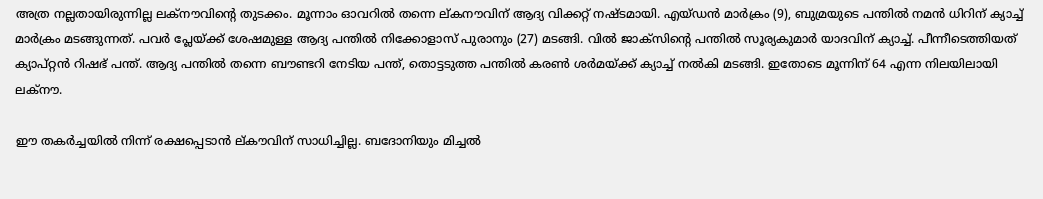അത്ര നല്ലതായിരുന്നില്ല ലക്‌നൗവിന്റെ തുടക്കം. മൂന്നാം ഓവറില്‍ തന്നെ ല്കനൗവിന് ആദ്യ വിക്കറ്റ് നഷ്ടമായി. എയ്ഡന്‍ മാര്‍ക്രം (9), ബുമ്രയുടെ പന്തില്‍ നമന്‍ ധിറിന് ക്യാച്ച് മാര്‍ക്രം മടങ്ങുന്നത്. പവര്‍ പ്ലേയ്ക്ക് ശേഷമുള്ള ആദ്യ പന്തില്‍ നിക്കോളാസ് പുരാനും (27) മടങ്ങി. വില്‍ ജാക്‌സിന്റെ പന്തില്‍ സൂര്യകുമാര്‍ യാദവിന് ക്യാച്ച്. പീന്നീടെത്തിയത് ക്യാപ്റ്റന്‍ റിഷഭ് പന്ത്. ആദ്യ പന്തില്‍ തന്നെ ബൗണ്ടറി നേടിയ പന്ത്, തൊട്ടടുത്ത പന്തില്‍ കരണ്‍ ശര്‍മയ്ക്ക് ക്യാച്ച് നല്‍കി മടങ്ങി. ഇതോടെ മൂന്നിന് 64 എന്ന നിലയിലായി ലക്‌നൗ.

ഈ തകര്‍ച്ചയില്‍ നിന്ന് രക്ഷപ്പെടാന്‍ ല്കൗവിന് സാധിച്ചില്ല. ബദോനിയും മിച്ചല്‍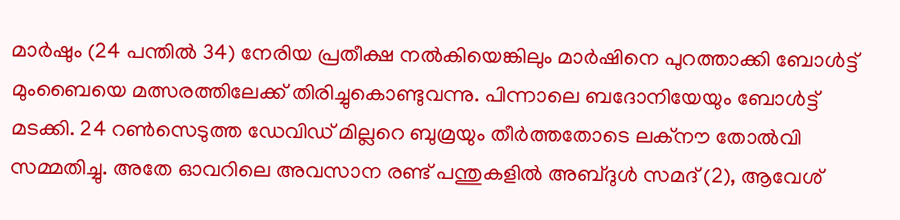മാര്‍ഷും (24 പന്തില്‍ 34) നേരിയ പ്രതീക്ഷ നല്‍കിയെങ്കിലും മാര്‍ഷിനെ പുറത്താക്കി ബോള്‍ട്ട് മുംബൈയെ മത്സരത്തിലേക്ക് തിരിച്ചുകൊണ്ടുവന്നു. പിന്നാലെ ബദോനിയേയും ബോള്‍ട്ട് മടക്കി. 24 റണ്‍സെടുത്ത ഡേവിഡ് മില്ലറെ ബുമ്രയും തീര്‍ത്തതോടെ ലക്‌നൗ തോല്‍വി സമ്മതിച്ചു. അതേ ഓവറിലെ അവസാന രണ്ട് പന്തുകളില്‍ അബ്ദുള്‍ സമദ് (2), ആവേശ്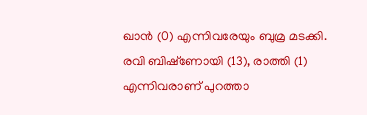ഖാന്‍ (0) എന്നിവരേയും ബുമ്ര മടക്കി. രവി ബിഷ്‌ണോയി (13), രാത്തി (1) എന്നിവരാണ് പുറത്താ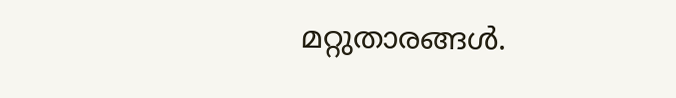മറ്റുതാരങ്ങള്‍.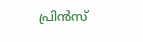പ്രിന്‍സ്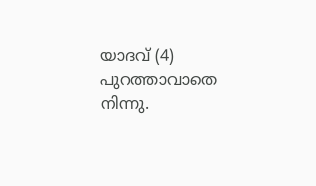യാദവ് (4) പുറത്താവാതെ നിന്നു.